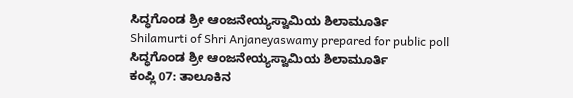ಸಿದ್ಧಗೊಂಡ ಶ್ರೀ ಆಂಜನೇಯ್ಯಸ್ವಾಮಿಯ ಶಿಲಾಮೂರ್ತಿ
Shilamurti of Shri Anjaneyaswamy prepared for public poll
ಸಿದ್ಧಗೊಂಡ ಶ್ರೀ ಆಂಜನೇಯ್ಯಸ್ವಾಮಿಯ ಶಿಲಾಮೂರ್ತಿ
ಕಂಪ್ಲಿ 07: ತಾಲೂಕಿನ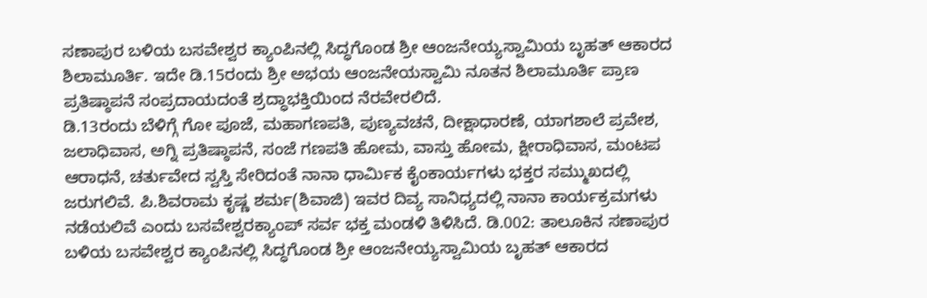ಸಣಾಪುರ ಬಳಿಯ ಬಸವೇಶ್ವರ ಕ್ಯಾಂಪಿನಲ್ಲಿ ಸಿದ್ಧಗೊಂಡ ಶ್ರೀ ಆಂಜನೇಯ್ಯಸ್ವಾಮಿಯ ಬೃಹತ್ ಆಕಾರದ ಶಿಲಾಮೂರ್ತಿ. ಇದೇ ಡಿ.15ರಂದು ಶ್ರೀ ಅಭಯ ಆಂಜನೇಯಸ್ವಾಮಿ ನೂತನ ಶಿಲಾಮೂರ್ತಿ ಪ್ರಾಣ ಪ್ರತಿಷ್ಠಾಪನೆ ಸಂಪ್ರದಾಯದಂತೆ ಶ್ರದ್ಧಾಭಕ್ತಿಯಿಂದ ನೆರವೇರಲಿದೆ.
ಡಿ.13ರಂದು ಬೆಳಿಗ್ಗೆ ಗೋ ಪೂಜೆ, ಮಹಾಗಣಪತಿ, ಪುಣ್ಯವಚನೆ, ದೀಕ್ಷಾಧಾರಣೆ, ಯಾಗಶಾಲೆ ಪ್ರವೇಶ, ಜಲಾಧಿವಾಸ, ಅಗ್ನಿ ಪ್ರತಿಷ್ಠಾಪನೆ, ಸಂಜೆ ಗಣಪತಿ ಹೋಮ, ವಾಸ್ತು ಹೋಮ, ಕ್ಷೀರಾಧಿವಾಸ, ಮಂಟಪ ಆರಾಧನೆ, ಚರ್ತುವೇದ ಸ್ವಸ್ತಿ ಸೇರಿದಂತೆ ನಾನಾ ಧಾರ್ಮಿಕ ಕೈಂಕಾರ್ಯಗಳು ಭಕ್ತರ ಸಮ್ಮುಖದಲ್ಲಿ ಜರುಗಲಿವೆ. ಪಿ.ಶಿವರಾಮ ಕೃಷ್ಣ ಶರ್ಮ(ಶಿವಾಜಿ) ಇವರ ದಿವ್ಯ ಸಾನಿಧ್ಯದಲ್ಲಿ ನಾನಾ ಕಾರ್ಯಕ್ರಮಗಳು ನಡೆಯಲಿವೆ ಎಂದು ಬಸವೇಶ್ವರಕ್ಯಾಂಪ್ ಸರ್ವ ಭಕ್ತ ಮಂಡಳಿ ತಿಳಿಸಿದೆ. ಡಿ.002: ತಾಲೂಕಿನ ಸಣಾಪುರ ಬಳಿಯ ಬಸವೇಶ್ವರ ಕ್ಯಾಂಪಿನಲ್ಲಿ ಸಿದ್ಧಗೊಂಡ ಶ್ರೀ ಆಂಜನೇಯ್ಯಸ್ವಾಮಿಯ ಬೃಹತ್ ಆಕಾರದ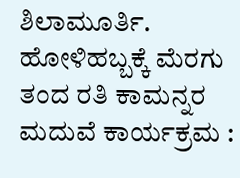ಶಿಲಾಮೂರ್ತಿ.
ಹೋಳಿಹಬ್ಬಕ್ಕೆ ಮೆರಗು ತಂದ ರತಿ ಕಾಮನ್ನರ ಮದುವೆ ಕಾರ್ಯಕ್ರಮ :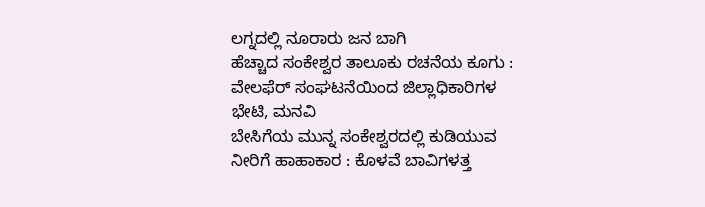ಲಗ್ನದಲ್ಲಿ ನೂರಾರು ಜನ ಬಾಗಿ
ಹೆಚ್ಚಾದ ಸಂಕೇಶ್ವರ ತಾಲೂಕು ರಚನೆಯ ಕೂಗು : ವೇಲಫೆರ್ ಸಂಘಟನೆಯಿಂದ ಜಿಲ್ಲಾಧಿಕಾರಿಗಳ ಭೇಟಿ, ಮನವಿ
ಬೇಸಿಗೆಯ ಮುನ್ನ ಸಂಕೇಶ್ವರದಲ್ಲಿ ಕುಡಿಯುವ ನೀರಿಗೆ ಹಾಹಾಕಾರ : ಕೊಳವೆ ಬಾವಿಗಳತ್ತ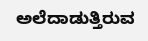ಅಲೆದಾಡುತ್ತಿರುವ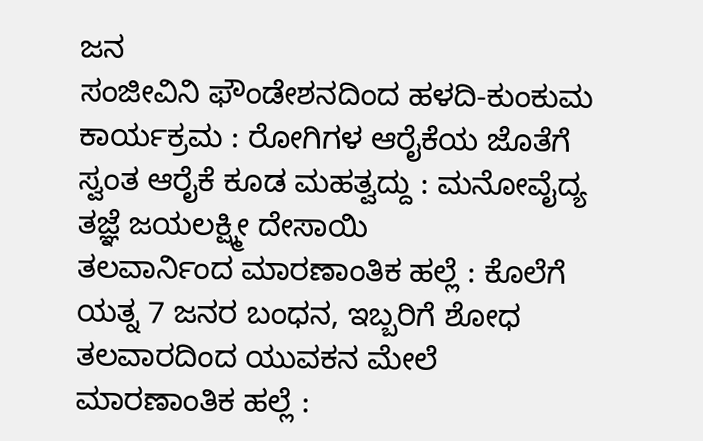ಜನ
ಸಂಜೀವಿನಿ ಫೌಂಡೇಶನದಿಂದ ಹಳದಿ-ಕುಂಕುಮ ಕಾರ್ಯಕ್ರಮ : ರೋಗಿಗಳ ಆರೈಕೆಯ ಜೊತೆಗೆ ಸ್ವಂತ ಆರೈಕೆ ಕೂಡ ಮಹತ್ವದ್ದು : ಮನೋವೈದ್ಯ ತಜ್ಞೆ ಜಯಲಕ್ಷ್ಮೀ ದೇಸಾಯಿ
ತಲವಾರ್ನಿಂದ ಮಾರಣಾಂತಿಕ ಹಲ್ಲೆ : ಕೊಲೆಗೆ ಯತ್ನ 7 ಜನರ ಬಂಧನ, ಇಬ್ಬರಿಗೆ ಶೋಧ
ತಲವಾರದಿಂದ ಯುವಕನ ಮೇಲೆ ಮಾರಣಾಂತಿಕ ಹಲ್ಲೆ :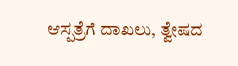ಆಸ್ಪತ್ರೆಗೆ ದಾಖಲು, ತ್ವೇಷದ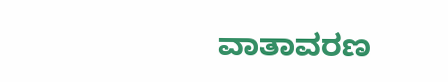ವಾತಾವರಣ